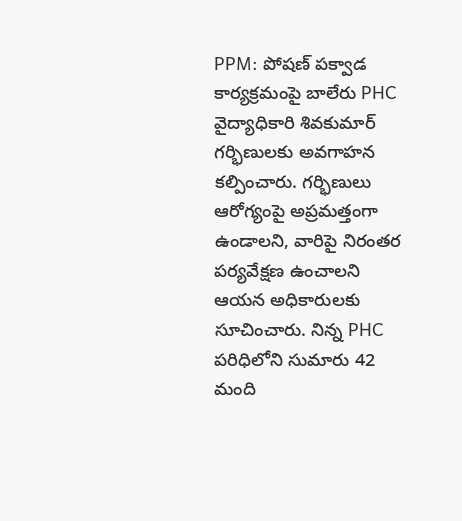PPM: పోషణ్ పక్వాడ కార్యక్రమంపై బాలేరు PHC వైద్యాధికారి శివకుమార్ గర్భిణులకు అవగాహన కల్పించారు. గర్భిణులు ఆరోగ్యంపై అప్రమత్తంగా ఉండాలని, వారిపై నిరంతర పర్యవేక్షణ ఉంచాలని ఆయన అధికారులకు సూచించారు. నిన్న PHC పరిధిలోని సుమారు 42 మంది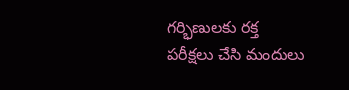గర్భిణులకు రక్త పరీక్షలు చేసి మందులు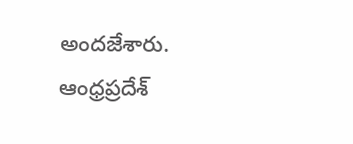అందజేశారు.
ఆంధ్రప్రదేశ్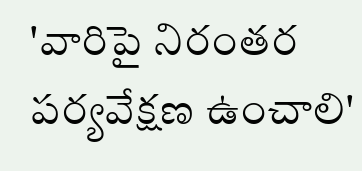'వారిపై నిరంతర పర్యవేక్షణ ఉంచాలి'